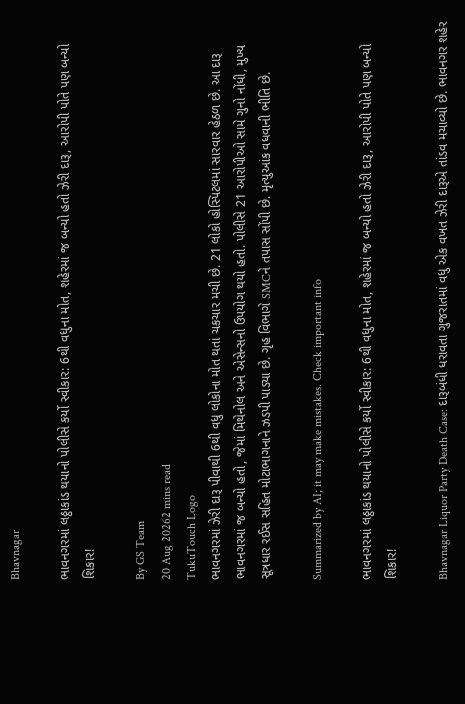Bhavnagar

ભાવનગરમાં લઠ્ઠાકાંડ થયાનો પોલીસે કર્યો સ્વીકાર: 6થી વધુના મોત, શહેરમાં જ બન્યો હતો ઝેરી દારૂ, આરોપી પોતે પણ બન્યો શિકાર!

By GS Team
20 Aug 20262 mins read
TukuTouch Logo
ભાવનગરમાં ઝેરી દારૂ પીવાથી 6થી વધુ લોકોના મોત થતાં ચકચાર મચી છે. 21 લોકો હોસ્પિટલમાં સારવાર હેઠળ છે. આ દારૂ ભાવનગરમાં જ બન્યો હતો, જેમાં મિથેનોલ અને એસેન્સનો ઉપયોગ થયો હતો. પોલીસે 21 આરોપીઓ સામે ગુનો નોંધી, મુખ્ય સૂત્રધાર રઈસ સહિત મોટાભાગનાને ઝડપી પાડ્યા છે. ગૃહ વિભાગે SMCને તપાસ સોંપી છે. મૃત્યુઆંક વધવાની ભીતિ છે.

Summarized by AI; it may make mistakes. Check important info

ભાવનગરમાં લઠ્ઠાકાંડ થયાનો પોલીસે કર્યો સ્વીકાર: 6થી વધુના મોત, શહેરમાં જ બન્યો હતો ઝેરી દારૂ, આરોપી પોતે પણ બન્યો શિકાર!

Bhavnagar Liquor Party Death Case: દારૂબંધી ધરાવતા ગુજરાતમાં વધુ એક વખત ઝેરી દારૂએ તાંડવ મચાવ્યો છે. ભાવનગર શહેર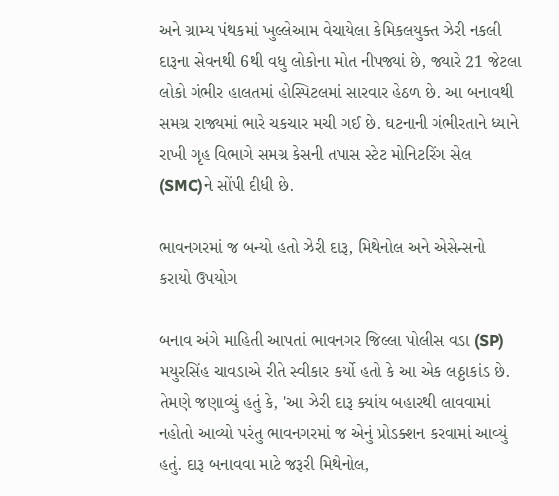અને ગ્રામ્ય પંથકમાં ખુલ્લેઆમ વેચાયેલા કેમિકલયુક્ત ઝેરી નકલી દારૂના સેવનથી 6થી વધુ લોકોના મોત નીપજ્યાં છે, જ્યારે 21 જેટલા લોકો ગંભીર હાલતમાં હોસ્પિટલમાં સારવાર હેઠળ છે. આ બનાવથી સમગ્ર રાજ્યમાં ભારે ચકચાર મચી ગઈ છે. ઘટનાની ગંભીરતાને ધ્યાને રાખી ગૃહ વિભાગે સમગ્ર કેસની તપાસ સ્ટેટ મોનિટરિંગ સેલ (SMC)ને સોંપી દીધી છે.

ભાવનગરમાં જ બન્યો હતો ઝેરી દારૂ, મિથેનોલ અને એસેન્સનો કરાયો ઉપયોગ

બનાવ અંગે માહિતી આપતાં ભાવનગર જિલ્લા પોલીસ વડા (SP) મયુરસિંહ ચાવડાએ રીતે સ્વીકાર કર્યો હતો કે આ એક લઠ્ઠાકાંડ છે. તેમણે જણાવ્યું હતું કે, 'આ ઝેરી દારૂ ક્યાંય બહારથી લાવવામાં નહોતો આવ્યો પરંતુ ભાવનગરમાં જ એનું પ્રોડક્શન કરવામાં આવ્યું હતું. દારૂ બનાવવા માટે જરૂરી મિથેનોલ,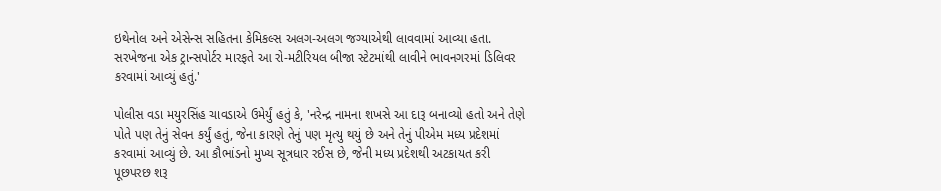ઇથેનોલ અને એસેન્સ સહિતના કેમિકલ્સ અલગ-અલગ જગ્યાએથી લાવવામાં આવ્યા હતા. સરખેજના એક ટ્રાન્સપોર્ટર મારફતે આ રો-મટીરિયલ બીજા સ્ટેટમાંથી લાવીને ભાવનગરમાં ડિલિવર કરવામાં આવ્યું હતું.'

પોલીસ વડા મયુરસિંહ ચાવડાએ ઉમેર્યું હતું કે, 'નરેન્દ્ર નામના શખસે આ દારૂ બનાવ્યો હતો અને તેણે પોતે પણ તેનું સેવન કર્યું હતું, જેના કારણે તેનું પણ મૃત્યુ થયું છે અને તેનું પીએમ મધ્ય પ્રદેશમાં કરવામાં આવ્યું છે. આ કૌભાંડનો મુખ્ય સૂત્રધાર રઈસ છે, જેની મધ્ય પ્રદેશથી અટકાયત કરી પૂછપરછ શરૂ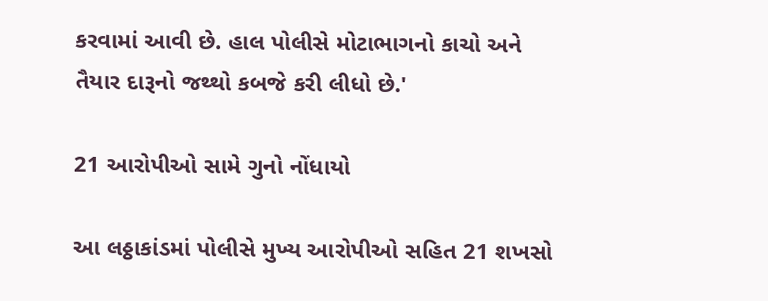કરવામાં આવી છે. હાલ પોલીસે મોટાભાગનો કાચો અને તૈયાર દારૂનો જથ્થો કબજે કરી લીધો છે.'

21 આરોપીઓ સામે ગુનો નોંધાયો

આ લઠ્ઠાકાંડમાં પોલીસે મુખ્ય આરોપીઓ સહિત 21 શખસો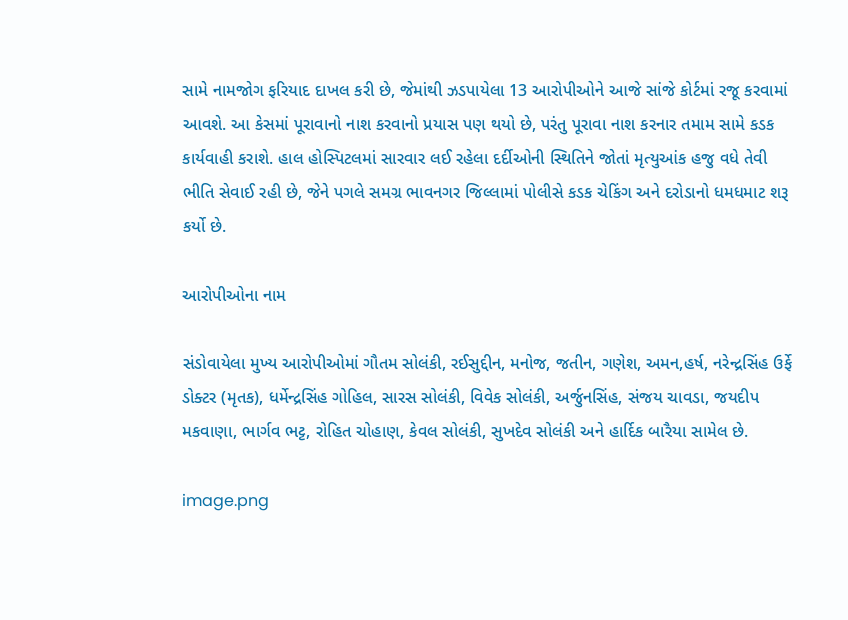સામે નામજોગ ફરિયાદ દાખલ કરી છે, જેમાંથી ઝડપાયેલા 13 આરોપીઓને આજે સાંજે કોર્ટમાં રજૂ કરવામાં આવશે. આ કેસમાં પૂરાવાનો નાશ કરવાનો પ્રયાસ પણ થયો છે, પરંતુ પૂરાવા નાશ કરનાર તમામ સામે કડક કાર્યવાહી કરાશે. હાલ હોસ્પિટલમાં સારવાર લઈ રહેલા દર્દીઓની સ્થિતિને જોતાં મૃત્યુઆંક હજુ વધે તેવી ભીતિ સેવાઈ રહી છે, જેને પગલે સમગ્ર ભાવનગર જિલ્લામાં પોલીસે કડક ચેકિંગ અને દરોડાનો ધમધમાટ શરૂ કર્યો છે.

આરોપીઓના નામ

સંડોવાયેલા મુખ્ય આરોપીઓમાં ગૌતમ સોલંકી, રઈસુદ્દીન, મનોજ, જતીન, ગણેશ, અમન,હર્ષ, નરેન્દ્રસિંહ ઉર્ફે ડોક્ટર (મૃતક), ધર્મેન્દ્રસિંહ ગોહિલ, સારસ સોલંકી, વિવેક સોલંકી, અર્જુનસિંહ, સંજય ચાવડા, જયદીપ મકવાણા, ભાર્ગવ ભટ્ટ, રોહિત ચોહાણ, કેવલ સોલંકી, સુખદેવ સોલંકી અને હાર્દિક બારૈયા સામેલ છે.

image.png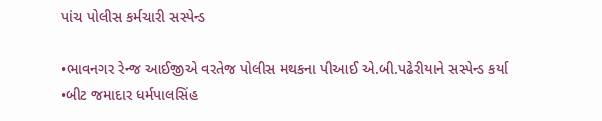પાંચ પોલીસ કર્મચારી સસ્પેન્ડ

•ભાવનગર રેન્જ આઈજીએ વરતેજ પોલીસ મથકના પીઆઈ એ.બી.પઢેરીયાને સસ્પેન્ડ કર્યા
•બીટ જમાદાર ધર્મપાલસિંહ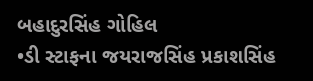બહાદુરસિંહ ગોહિલ
•ડી સ્ટાફના જયરાજસિંહ પ્રકાશસિંહ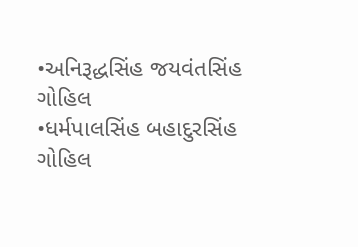•અનિરૂદ્ધસિંહ જયવંતસિંહ ગોહિલ
•ધર્મપાલસિંહ બહાદુરસિંહ ગોહિલ